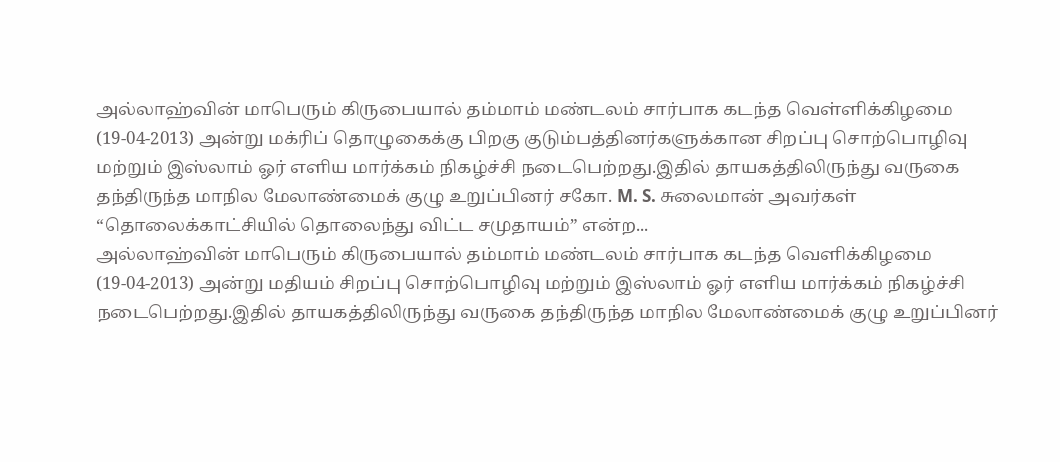அல்லாஹ்வின் மாபெரும் கிருபையால் தம்மாம் மண்டலம் சார்பாக கடந்த வெள்ளிக்கிழமை (19-04-2013) அன்று மக்ரிப் தொழுகைக்கு பிறகு குடும்பத்தினர்களுக்கான சிறப்பு சொற்பொழிவு மற்றும் இஸ்லாம் ஓர் எளிய மார்க்கம் நிகழ்ச்சி நடைபெற்றது.இதில் தாயகத்திலிருந்து வருகை தந்திருந்த மாநில மேலாண்மைக் குழு உறுப்பினர் சகோ. M. S. சுலைமான் அவர்கள் “தொலைக்காட்சியில் தொலைந்து விட்ட சமுதாயம்” என்ற...
அல்லாஹ்வின் மாபெரும் கிருபையால் தம்மாம் மண்டலம் சார்பாக கடந்த வெளிக்கிழமை (19-04-2013) அன்று மதியம் சிறப்பு சொற்பொழிவு மற்றும் இஸ்லாம் ஓர் எளிய மார்க்கம் நிகழ்ச்சி நடைபெற்றது.இதில் தாயகத்திலிருந்து வருகை தந்திருந்த மாநில மேலாண்மைக் குழு உறுப்பினர்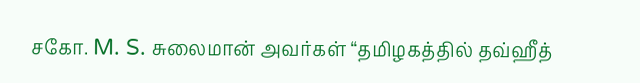சகோ. M. S. சுலைமான் அவர்கள் “தமிழகத்தில் தவ்ஹீத்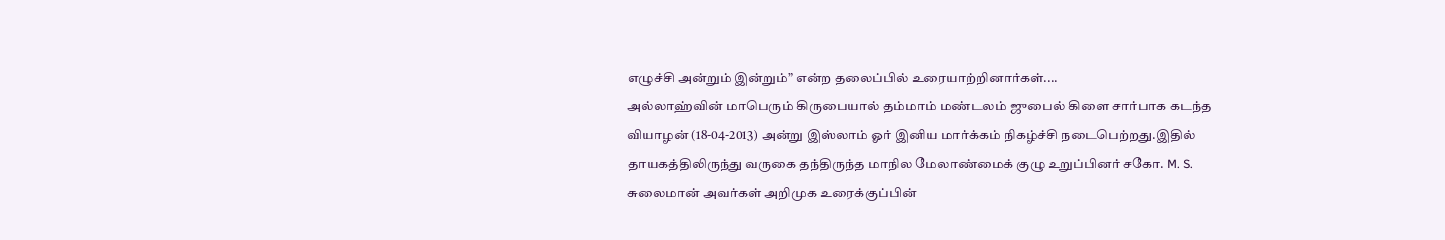எழுச்சி அன்றும் இன்றும்” என்ற தலைப்பில் உரையாற்றினார்கள்....
அல்லாஹ்வின் மாபெரும் கிருபையால் தம்மாம் மண்டலம் ஜுபைல் கிளை சார்பாக கடந்த வியாழன் (18-04-2013) அன்று இஸ்லாம் ஓர் இனிய மார்க்கம் நிகழ்ச்சி நடைபெற்றது.இதில் தாயகத்திலிருந்து வருகை தந்திருந்த மாநில மேலாண்மைக் குழு உறுப்பினர் சகோ. M. S. சுலைமான் அவர்கள் அறிமுக உரைக்குப்பின்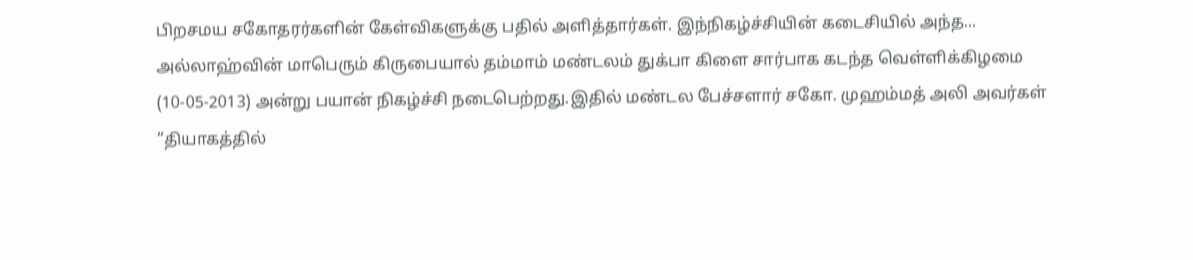பிறசமய சகோதரர்களின் கேள்விகளுக்கு பதில் அளித்தார்கள். இந்நிகழ்ச்சியின் கடைசியில் அந்த...
அல்லாஹ்வின் மாபெரும் கிருபையால் தம்மாம் மண்டலம் துக்பா கிளை சார்பாக கடந்த வெள்ளிக்கிழமை (10-05-2013) அன்று பயான் நிகழ்ச்சி நடைபெற்றது.இதில் மண்டல பேச்சளார் சகோ. முஹம்மத் அலி அவர்கள் “தியாகத்தில்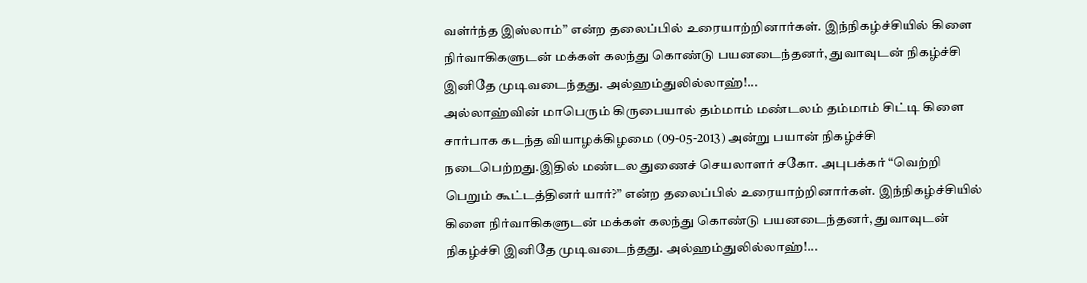வள்ர்ந்த இஸ்லாம்” என்ற தலைப்பில் உரையாற்றினார்கள். இந்நிகழ்ச்சியில் கிளை நிர்வாகிகளுடன் மக்கள் கலந்து கொண்டு பயனடைந்தனர், துவாவுடன் நிகழ்ச்சி இனிதே முடிவடைந்தது. அல்ஹம்துலில்லாஹ்!...
அல்லாஹ்வின் மாபெரும் கிருபையால் தம்மாம் மண்டலம் தம்மாம் சிட்டி கிளை சார்பாக கடந்த வியாழக்கிழமை (09-05-2013) அன்று பயான் நிகழ்ச்சி நடைபெற்றது.இதில் மண்டல துணைச் செயலாளர் சகோ. அபுபக்கர் “வெற்றி பெறும் கூட்டத்தினர் யார்?” என்ற தலைப்பில் உரையாற்றினார்கள். இந்நிகழ்ச்சியில் கிளை நிர்வாகிகளுடன் மக்கள் கலந்து கொண்டு பயனடைந்தனர், துவாவுடன் நிகழ்ச்சி இனிதே முடிவடைந்தது. அல்ஹம்துலில்லாஹ்!...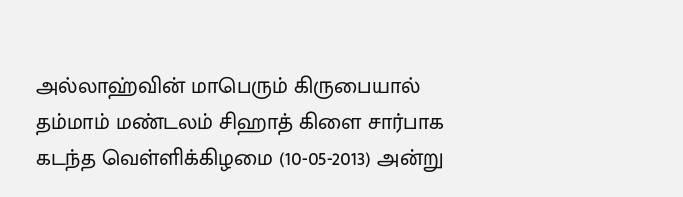அல்லாஹ்வின் மாபெரும் கிருபையால் தம்மாம் மண்டலம் சிஹாத் கிளை சார்பாக கடந்த வெள்ளிக்கிழமை (10-05-2013) அன்று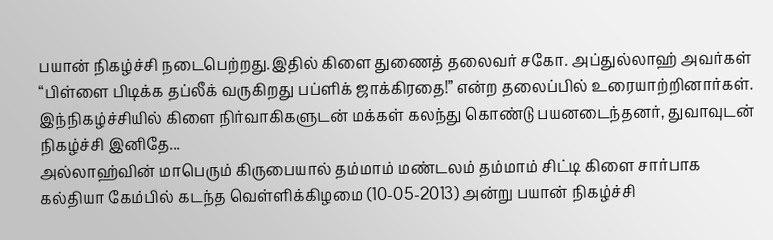பயான் நிகழ்ச்சி நடைபெற்றது.இதில் கிளை துணைத் தலைவர் சகோ. அப்துல்லாஹ் அவர்கள் “பிள்ளை பிடிக்க தப்லீக் வருகிறது பப்ளிக் ஜாக்கிரதை!” என்ற தலைப்பில் உரையாற்றினார்கள். இந்நிகழ்ச்சியில் கிளை நிர்வாகிகளுடன் மக்கள் கலந்து கொண்டு பயனடைந்தனர், துவாவுடன் நிகழ்ச்சி இனிதே...
அல்லாஹ்வின் மாபெரும் கிருபையால் தம்மாம் மண்டலம் தம்மாம் சிட்டி கிளை சார்பாக கல்தியா கேம்பில் கடந்த வெள்ளிக்கிழமை (10-05-2013) அன்று பயான் நிகழ்ச்சி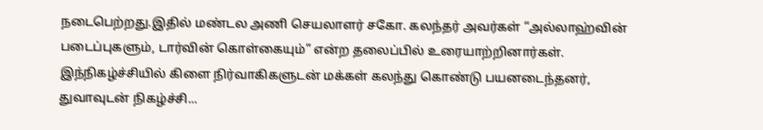நடைபெற்றது.இதில் மண்டல அணி செயலாளர் சகோ. கலந்தர் அவர்கள் “அல்லாஹ்வின் படைப்புகளும், டார்வின் கொள்கையும்” என்ற தலைப்பில் உரையாற்றினார்கள். இந்நிகழ்ச்சியில் கிளை நிர்வாகிகளுடன் மக்கள் கலந்து கொண்டு பயனடைந்தனர், துவாவுடன் நிகழ்ச்சி...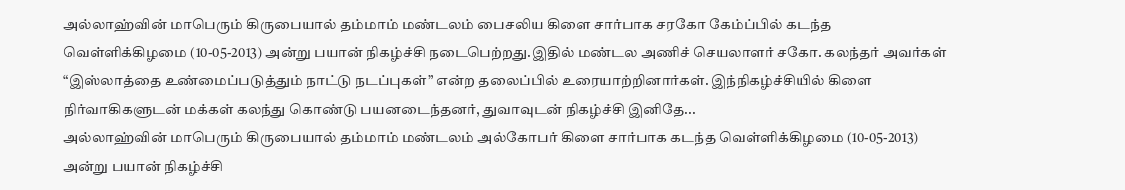அல்லாஹ்வின் மாபெரும் கிருபையால் தம்மாம் மண்டலம் பைசலிய கிளை சார்பாக சரகோ கேம்ப்பில் கடந்த வெள்ளிக்கிழமை (10-05-2013) அன்று பயான் நிகழ்ச்சி நடைபெற்றது.இதில் மண்டல அணிச் செயலாளர் சகோ. கலந்தர் அவர்கள் “இஸ்லாத்தை உண்மைப்படுத்தும் நாட்டு நடப்புகள்” என்ற தலைப்பில் உரையாற்றினார்கள். இந்நிகழ்ச்சியில் கிளை நிர்வாகிகளுடன் மக்கள் கலந்து கொண்டு பயனடைந்தனர், துவாவுடன் நிகழ்ச்சி இனிதே...
அல்லாஹ்வின் மாபெரும் கிருபையால் தம்மாம் மண்டலம் அல்கோபர் கிளை சார்பாக கடந்த வெள்ளிக்கிழமை (10-05-2013) அன்று பயான் நிகழ்ச்சி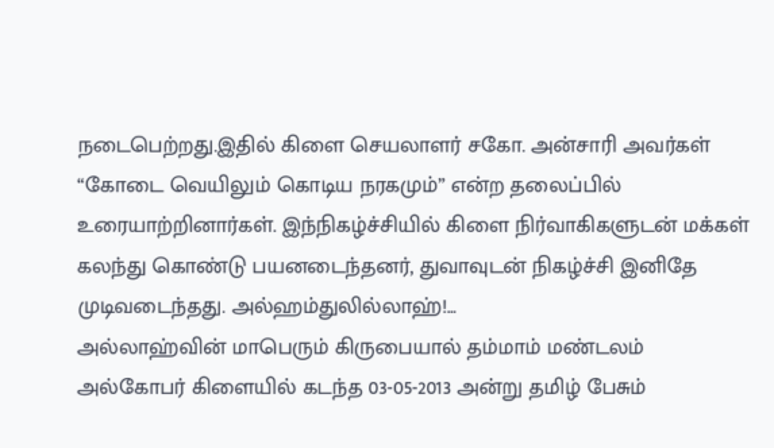நடைபெற்றது.இதில் கிளை செயலாளர் சகோ. அன்சாரி அவர்கள் “கோடை வெயிலும் கொடிய நரகமும்” என்ற தலைப்பில் உரையாற்றினார்கள். இந்நிகழ்ச்சியில் கிளை நிர்வாகிகளுடன் மக்கள் கலந்து கொண்டு பயனடைந்தனர், துவாவுடன் நிகழ்ச்சி இனிதே முடிவடைந்தது. அல்ஹம்துலில்லாஹ்!...
அல்லாஹ்வின் மாபெரும் கிருபையால் தம்மாம் மண்டலம் அல்கோபர் கிளையில் கடந்த 03-05-2013 அன்று தமிழ் பேசும்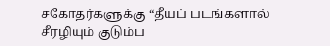சகோதர்களுக்கு “தீயப் படங்களால் சீரழியும் குடும்ப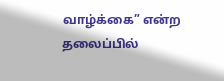வாழ்க்கை” என்ற தலைப்பில்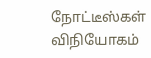நோட்டீஸ்கள் விநியோகம்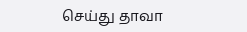செய்து தாவா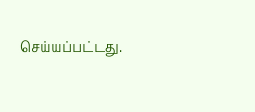செய்யப்பட்டது.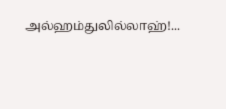அல்ஹம்துலில்லாஹ்!...